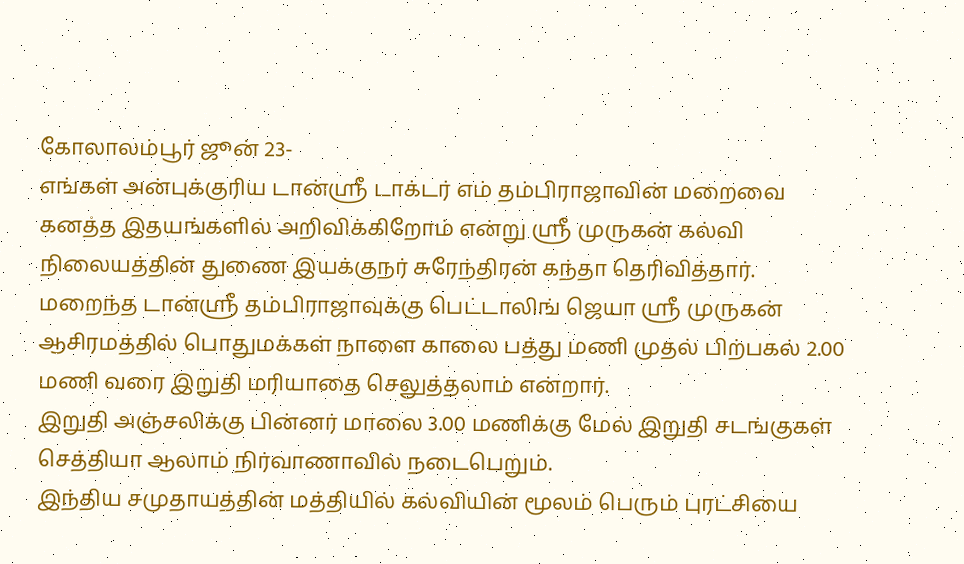கோலாலம்பூர் ஜூன் 23-
எங்கள் அன்புக்குரிய டான்ஸ்ரீ டாக்டர் எம் தம்பிராஜாவின் மறைவை கனத்த இதயங்களில் அறிவிக்கிறோம் என்று ஸ்ரீ முருகன் கல்வி நிலையத்தின் துணை இயக்குநர் சுரேந்திரன் கந்தா தெரிவித்தார்.
மறைந்த டான்ஶ்ரீ தம்பிராஜாவுக்கு பெட்டாலிங் ஜெயா ஶ்ரீ முருகன் ஆசிரமத்தில் பொதுமக்கள் நாளை காலை பத்து மணி முதல் பிற்பகல் 2.00 மணி வரை இறுதி மரியாதை செலுத்தலாம் என்றார்.
இறுதி அஞ்சலிக்கு பின்னர் மாலை 3.00 மணிக்கு மேல் இறுதி சடங்குகள் செத்தியா ஆலாம் நிர்வாணாவில் நடைபெறும்.
இந்திய சமுதாயத்தின் மத்தியில் கல்வியின் மூலம் பெரும் புரட்சியை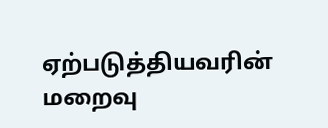ஏற்படுத்தியவரின் மறைவு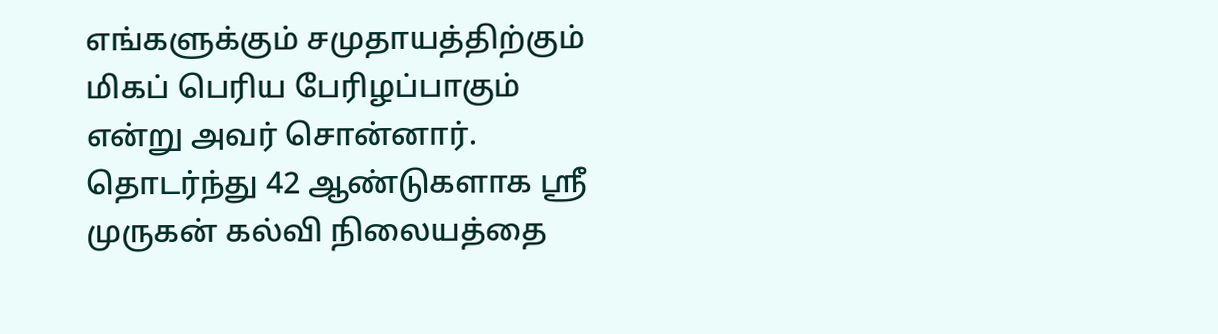எங்களுக்கும் சமுதாயத்திற்கும் மிகப் பெரிய பேரிழப்பாகும் என்று அவர் சொன்னார்.
தொடர்ந்து 42 ஆண்டுகளாக ஸ்ரீ முருகன் கல்வி நிலையத்தை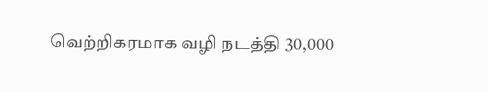வெற்றிகரமாக வழி நடத்தி 30,000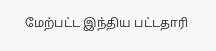மேற்பட்ட இந்திய பட்டதாரி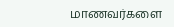மாணவர்களை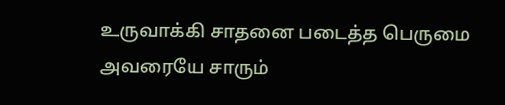உருவாக்கி சாதனை படைத்த பெருமை அவரையே சாரும்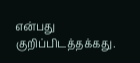என்பது குறிப்பிடத்தக்கது.